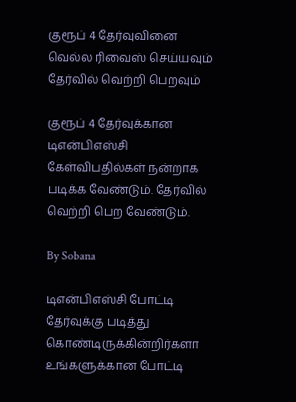குரூப் 4 தேர்வுவினை வெல்ல ரிவைஸ் செய்யவும் தேர்வில் வெற்றி பெறவும்

குரூப் 4 தேர்வுக்கான டிஎன்பிஎஸ்சி கேள்விபதில்கள் நன்றாக படிக்க வேண்டும். தேர்வில் வெற்றி பெற வேண்டும்.

By Sobana

டிஎன்பிஎஸ்சி போட்டி தேர்வுக்கு படித்து கொண்டிருக்கின்றிர்களா உங்களுக்கான போட்டி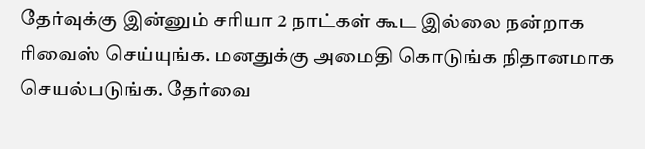தேர்வுக்கு இன்னும் சரியா 2 நாட்கள் கூட இல்லை நன்றாக ரிவைஸ் செய்யுங்க. மனதுக்கு அமைதி கொடுங்க நிதானமாக செயல்படுங்க. தேர்வை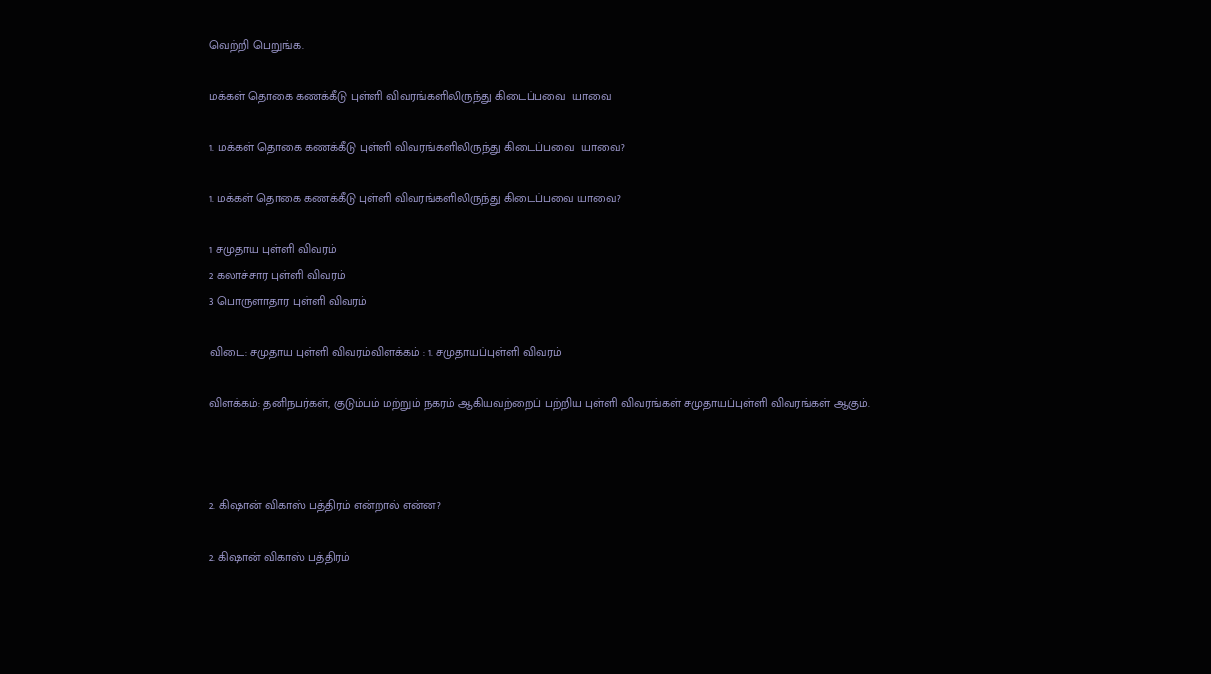வெற்றி பெறுங்க.

மக்கள் தொகை கணக்கீடு புள்ளி விவரங்களிலிருந்து கிடைப்பவை  யாவை

1. மக்கள் தொகை கணக்கீடு புள்ளி விவரங்களிலிருந்து கிடைப்பவை  யாவை?

1. மக்கள் தொகை கணக்கீடு புள்ளி விவரங்களிலிருந்து கிடைப்பவை யாவை?

1 சமுதாய புள்ளி விவரம்
2 கலாச்சார புள்ளி விவரம்
3 பொருளாதார புள்ளி விவரம்

விடை: சமுதாய புள்ளி விவரம்விளக்கம் : 1. சமுதாயப்புள்ளி விவரம்

விளக்கம்: தனிநபர்கள், குடும்பம் மற்றும் நகரம் ஆகியவற்றைப் பற்றிய புள்ளி விவரங்கள் சமுதாயப்புள்ளி விவரங்கள் ஆகும்.



2. கிஷான் விகாஸ் பத்திரம் என்றால் என்ன?

2. கிஷான் விகாஸ் பத்திரம்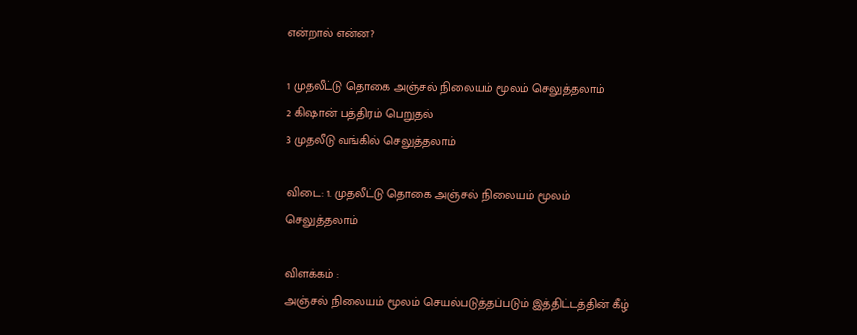என்றால் என்ன?

1 முதலீட்டு தொகை அஞ்சல் நிலையம் மூலம் செலுத்தலாம்
2 கிஷான் பத்திரம் பெறுதல்
3 முதலீடு வங்கில் செலுத்தலாம்

விடை: 1. முதலீட்டு தொகை அஞ்சல் நிலையம் மூலம் செலுத்தலாம்

விளக்கம் :
அஞ்சல் நிலையம் மூலம் செயல்படுத்தப்படும் இத்திட்டத்தின் கீழ்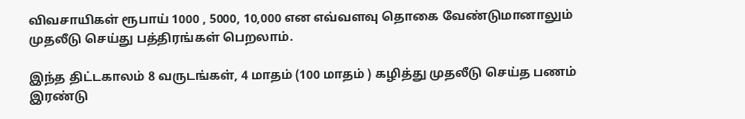விவசாயிகள் ரூபாய் 1000 , 5000, 10,000 என எவ்வளவு தொகை வேண்டுமானாலும் முதலீடு செய்து பத்திரங்கள் பெறலாம்.

இந்த திட்டகாலம் 8 வருடங்கள், 4 மாதம் (100 மாதம் ) கழித்து முதலீடு செய்த பணம் இரண்டு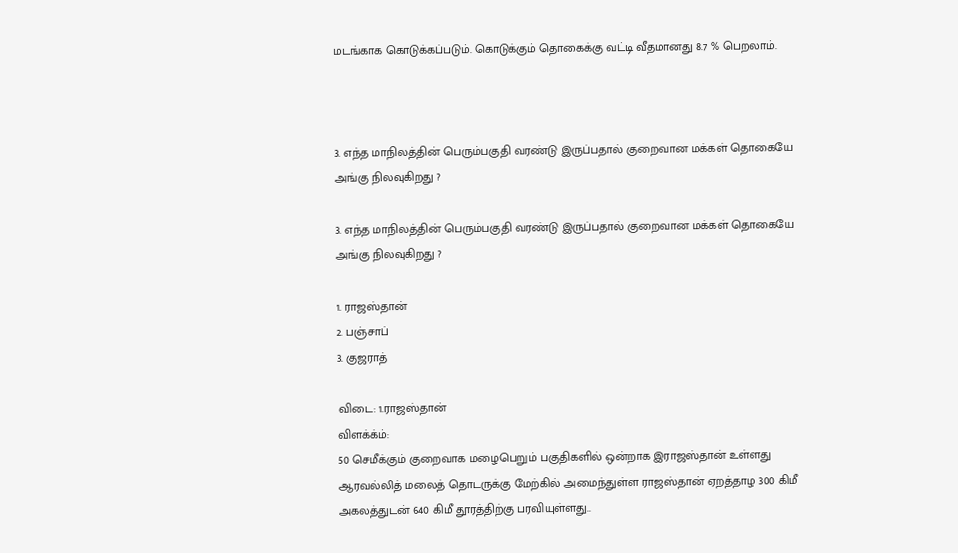மடங்காக கொடுக்கப்படும். கொடுக்கும் தொகைக்கு வட்டி வீதமானது 8.7 % பெறலாம்.



3. எந்த மாநிலத்தின் பெரும்பகுதி வரண்டு இருப்பதால் குறைவான மக்கள் தொகையே அங்கு நிலவுகிறது ?

3. எந்த மாநிலத்தின் பெரும்பகுதி வரண்டு இருப்பதால் குறைவான மக்கள் தொகையே அங்கு நிலவுகிறது ?

1. ராஜஸ்தான்
2. பஞ்சாப்
3. குஜராத்

விடை: 1.ராஜஸ்தான்
விளக்க்ம்:
50 செமீக்கும் குறைவாக மழைபெறும் பகுதிகளில் ஒன்றாக இராஜஸ்தான் உள்ளது
ஆரவல்லித் மலைத் தொடருக்கு மேற்கில் அமைந்துள்ள ராஜஸ்தான் ஏறத்தாழ 300 கிமீ அகலத்துடன் 640 கிமீ தூரத்திற்கு பரவியுள்ளது..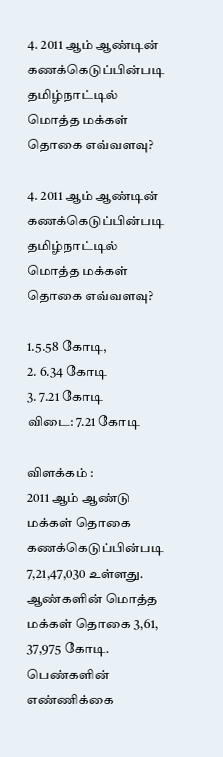4. 2011 ஆம் ஆண்டின் கணக்கெடுப்பின்படி தமிழ்நாட்டில்  மொத்த மக்கள் தொகை எவ்வளவு?

4. 2011 ஆம் ஆண்டின் கணக்கெடுப்பின்படி தமிழ்நாட்டில் மொத்த மக்கள் தொகை எவ்வளவு?

1.5.58 கோடி,
2. 6.34 கோடி
3. 7.21 கோடி
விடை: 7.21 கோடி

விளக்கம் :
2011 ஆம் ஆண்டு மக்கள் தொகை கணக்கெடுப்பின்படி  7,21,47,030 உள்ளது. ஆண்களின் மொத்த மக்கள் தொகை 3,61, 37,975 கோடி.
பெண்களின் எண்ணிக்கை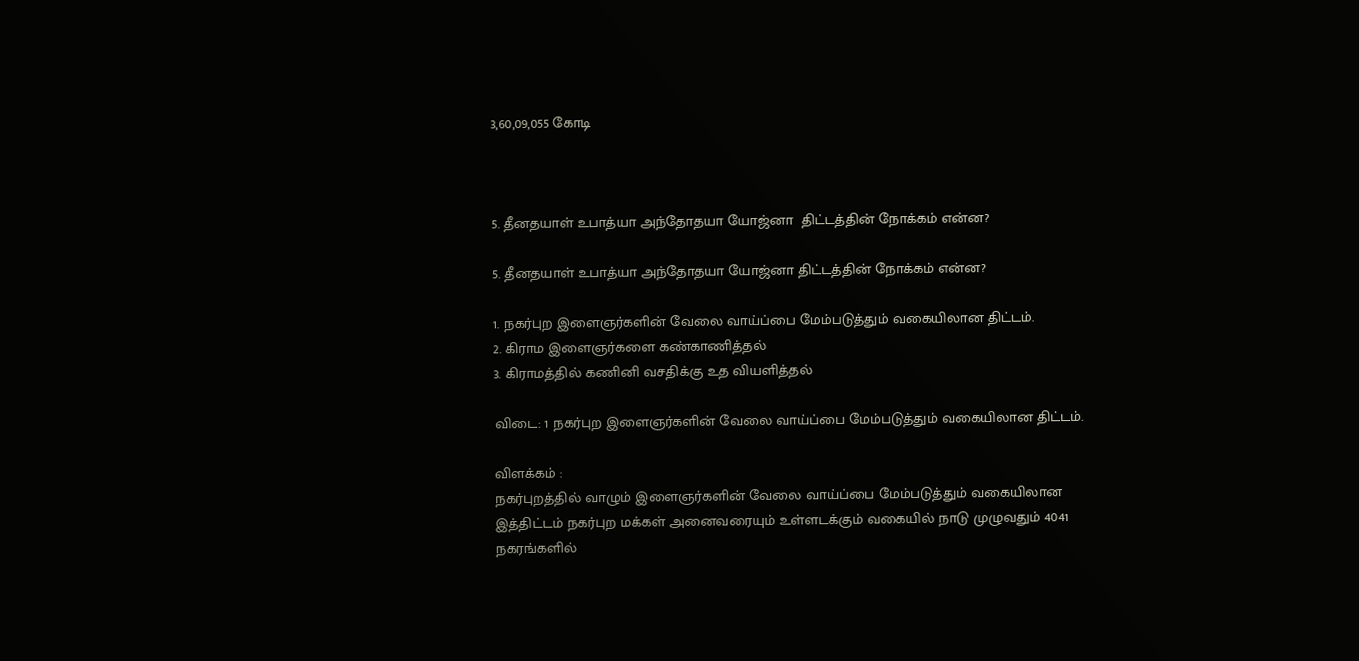3,60,09,055 கோடி



5. தீனதயாள் உபாத்யா அந்தோதயா யோஜ்னா  திட்டத்தின் நோக்கம் என்ன?

5. தீனதயாள் உபாத்யா அந்தோதயா யோஜ்னா திட்டத்தின் நோக்கம் என்ன?

1. நகர்புற இளைஞர்களின் வேலை வாய்ப்பை மேம்படுத்தும் வகையிலான திட்டம்.
2. கிராம இளைஞர்களை கண்காணித்தல்
3. கிராமத்தில் கணினி வசதிக்கு உத வியளித்தல்

விடை: 1 நகர்புற இளைஞர்களின் வேலை வாய்ப்பை மேம்படுத்தும் வகையிலான திட்டம்.

விளக்கம் :
நகர்புறத்தில் வாழும் இளைஞர்களின் வேலை வாய்ப்பை மேம்படுத்தும் வகையிலான இத்திட்டம் நகர்புற மக்கள் அனைவரையும் உள்ளடக்கும் வகையில் நாடு முழுவதும் 4041 நகரங்களில்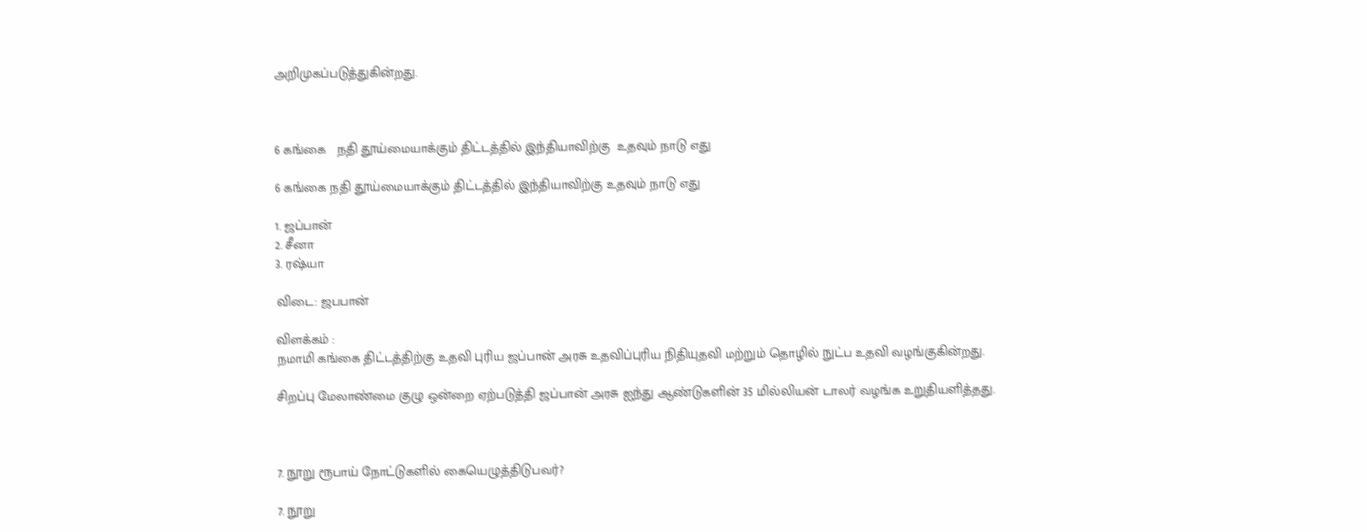அறிமுகப்படுத்துகின்றது.



6 கங்கை   நதி தூய்மையாக்கும் திட்டத்தில் இந்தியாவிற்கு  உதவும் நாடு எது

6 கங்கை நதி தூய்மையாக்கும் திட்டத்தில் இந்தியாவிற்கு உதவும் நாடு எது

1. ஜப்பான்
2. சீனா
3. ரஷ்யா

விடை: ஜபபான்

விளக்கம் :
நமாமி கங்கை திட்டத்திற்கு உதவி புரிய ஜப்பான் அரசு உதவிப்புரிய நிதியுதவி மற்றும் தொழில் நுட்ப உதவி வழங்குகின்றது.

சிறப்பு மேலாண்மை குழு ஒன்றை ஏற்படுத்தி ஜப்பான் அரசு ஐந்து ஆண்டுகளின் 35 மில்லியன் டாலர் வழங்க உறுதியளித்தது.



7. நூறு ரூபாய் நோட்டுகளில் கையெழுத்திடுபவர்?

7. நூறு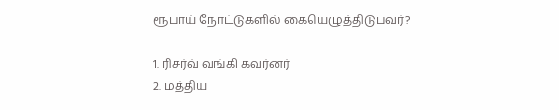ரூபாய் நோட்டுகளில் கையெழுத்திடுபவர்?

1. ரிசர்வ் வங்கி கவர்னர்
2. மத்திய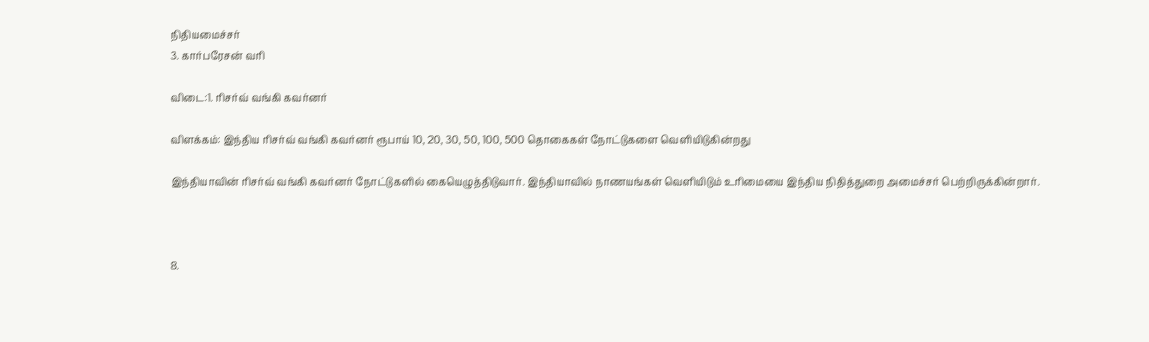நிதியமைச்சர்
3. கார்பரேசன் வரி

விடை:1. ரிசர்வ் வங்கி கவர்னர்

விளக்கம்: இந்திய ரிசர்வ் வங்கி கவர்னர் ரூபாய் 10, 20, 30, 50, 100, 500 தொகைகள் நோட்டுகளை வெளியிடுகின்றது

இந்தியாவின் ரிசர்வ் வங்கி கவர்னர் நோட்டுகளில் கையெழுத்திடுவார். இந்தியாவில் நாணயங்கள் வெளியிடும் உரிமையை இந்திய நிதித்துறை அமைச்சர் பெற்றிருக்கின்றார்.



8.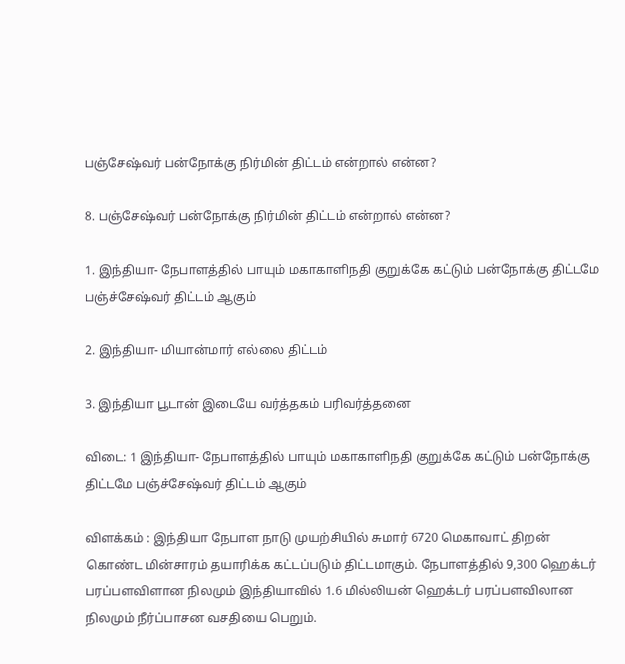பஞ்சேஷ்வர் பன்நோக்கு நிர்மின் திட்டம் என்றால் என்ன?

8. பஞ்சேஷ்வர் பன்நோக்கு நிர்மின் திட்டம் என்றால் என்ன?

1. இந்தியா- நேபாளத்தில் பாயும் மகாகாளிநதி குறுக்கே கட்டும் பன்நோக்கு திட்டமே பஞ்ச்சேஷ்வர் திட்டம் ஆகும்

2. இந்தியா- மியான்மார் எல்லை திட்டம்

3. இந்தியா பூடான் இடையே வர்த்தகம் பரிவர்த்தனை

விடை: 1 இந்தியா- நேபாளத்தில் பாயும் மகாகாளிநதி குறுக்கே கட்டும் பன்நோக்கு திட்டமே பஞ்ச்சேஷ்வர் திட்டம் ஆகும்

விளக்கம் : இந்தியா நேபாள நாடு முயற்சியில் சுமார் 6720 மெகாவாட் திறன் கொண்ட மின்சாரம் தயாரிக்க கட்டப்படும் திட்டமாகும். நேபாளத்தில் 9,300 ஹெக்டர் பரப்பளவிளான நிலமும் இந்தியாவில் 1.6 மில்லியன் ஹெக்டர் பரப்பளவிலான நிலமும் நீர்ப்பாசன வசதியை பெறும்.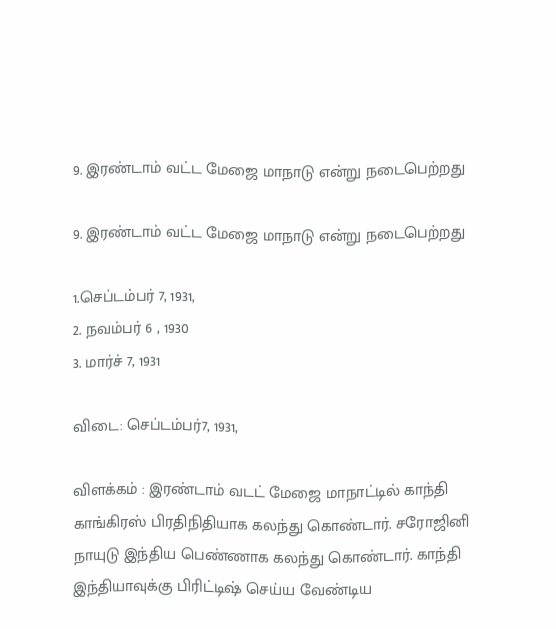9. இரண்டாம் வட்ட மேஜை மாநாடு என்று நடைபெற்றது

9. இரண்டாம் வட்ட மேஜை மாநாடு என்று நடைபெற்றது

1.செப்டம்பர் 7, 1931,
2. நவம்பர் 6 , 1930
3. மார்ச் 7, 1931

விடை: செப்டம்பர்7, 1931,

விளக்கம் : இரண்டாம் வடட் மேஜை மாநாட்டில் காந்தி காங்கிரஸ் பிரதிநிதியாக கலந்து கொண்டார். சரோஜினி நாயுடு இந்திய பெண்ணாக கலந்து கொண்டார். காந்தி இந்தியாவுக்கு பிரிட்டிஷ் செய்ய வேண்டிய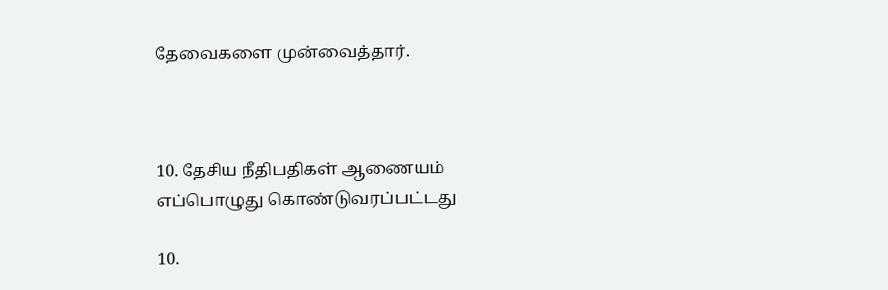தேவைகளை முன்வைத்தார்.



10. தேசிய நீதிபதிகள் ஆணையம் எப்பொழுது கொண்டுவரப்பட்டது

10.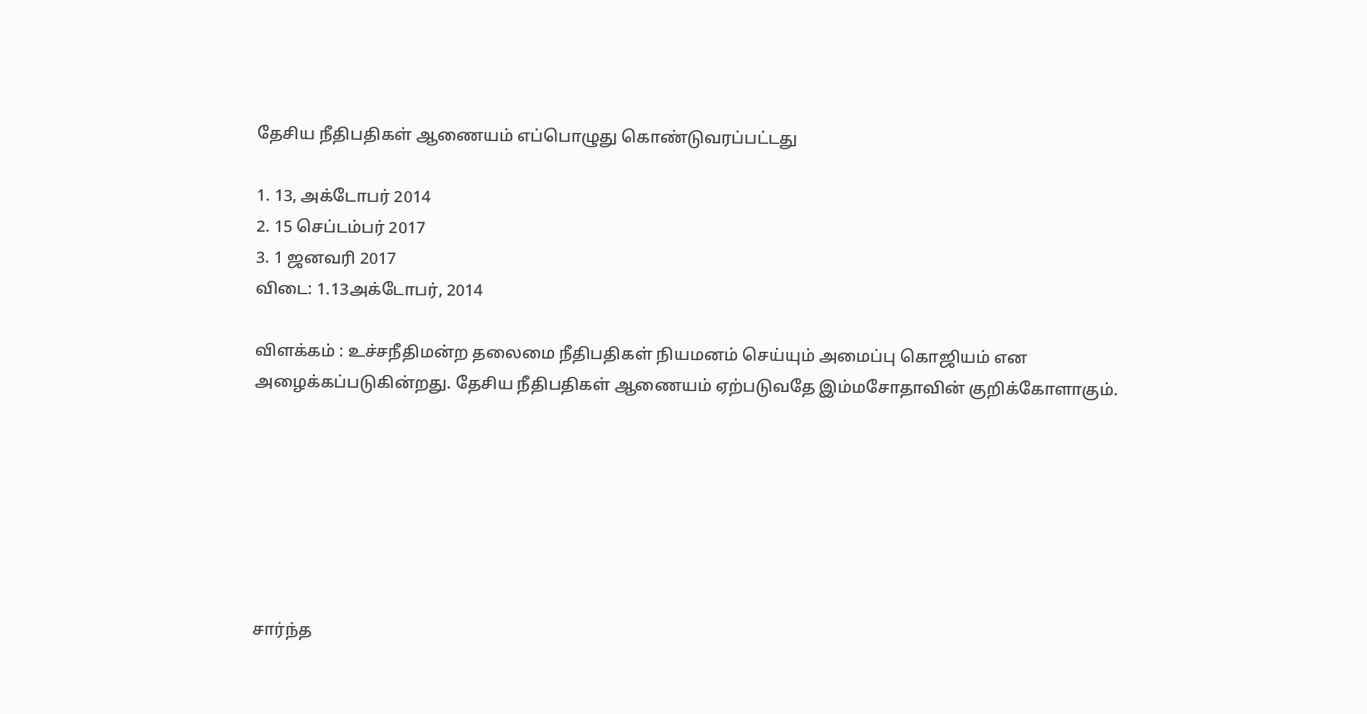தேசிய நீதிபதிகள் ஆணையம் எப்பொழுது கொண்டுவரப்பட்டது

1. 13, அக்டோபர் 2014
2. 15 செப்டம்பர் 2017
3. 1 ஜனவரி 2017
விடை: 1.13அக்டோபர், 2014

விளக்கம் : உச்சநீதிமன்ற தலைமை நீதிபதிகள் நியமனம் செய்யும் அமைப்பு கொஜியம் என அழைக்கப்படுகின்றது. தேசிய நீதிபதிகள் ஆணையம் ஏற்படுவதே இம்மசோதாவின் குறிக்கோளாகும்.







சார்ந்த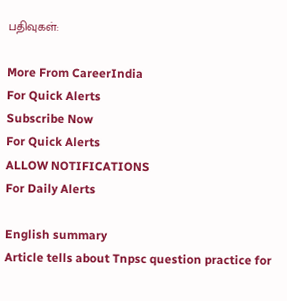பதிவுகள்:

More From CareerIndia
For Quick Alerts
Subscribe Now
For Quick Alerts
ALLOW NOTIFICATIONS
For Daily Alerts

English summary
Article tells about Tnpsc question practice for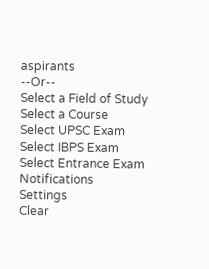aspirants
--Or--
Select a Field of Study
Select a Course
Select UPSC Exam
Select IBPS Exam
Select Entrance Exam
Notifications
Settings
Clear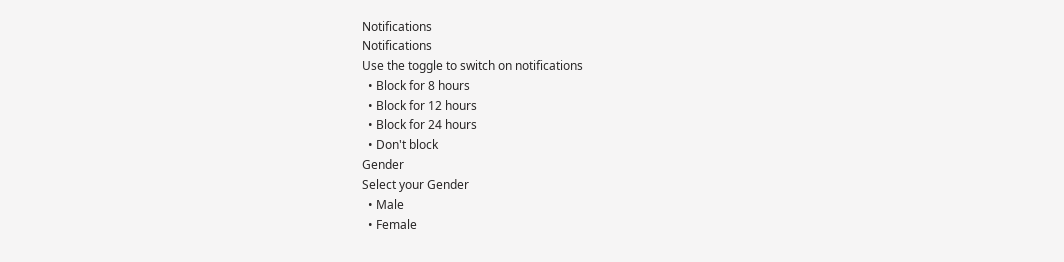Notifications
Notifications
Use the toggle to switch on notifications
  • Block for 8 hours
  • Block for 12 hours
  • Block for 24 hours
  • Don't block
Gender
Select your Gender
  • Male
  • Female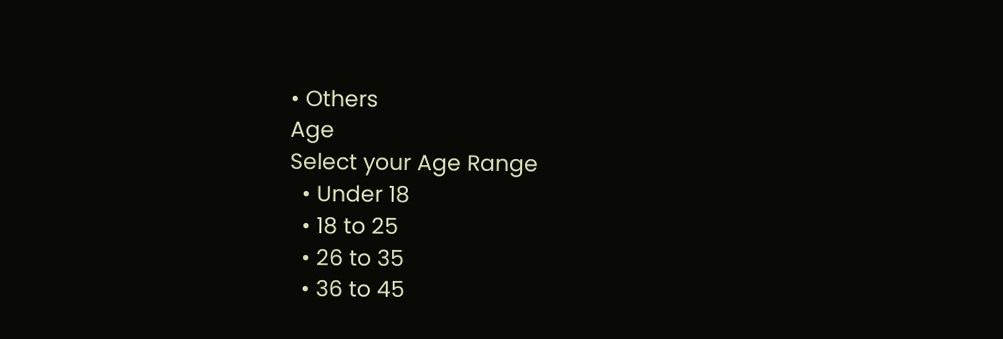• Others
Age
Select your Age Range
  • Under 18
  • 18 to 25
  • 26 to 35
  • 36 to 45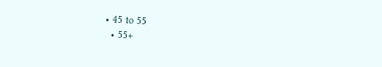• 45 to 55
  • 55+